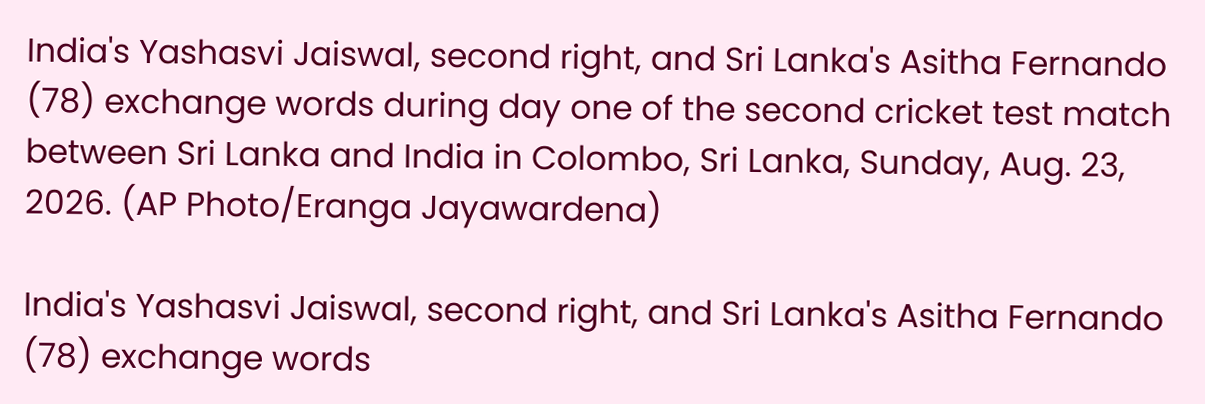India's Yashasvi Jaiswal, second right, and Sri Lanka's Asitha Fernando (78) exchange words during day one of the second cricket test match between Sri Lanka and India in Colombo, Sri Lanka, Sunday, Aug. 23, 2026. (AP Photo/Eranga Jayawardena)

India's Yashasvi Jaiswal, second right, and Sri Lanka's Asitha Fernando (78) exchange words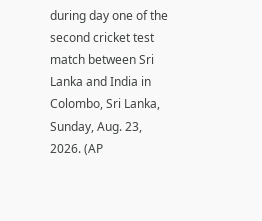during day one of the second cricket test match between Sri Lanka and India in Colombo, Sri Lanka, Sunday, Aug. 23, 2026. (AP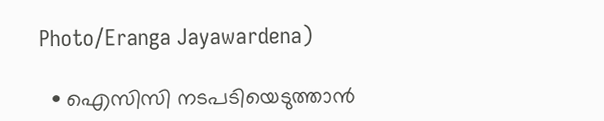Photo/Eranga Jayawardena)

  • ഐസിസി നടപടിയെടുത്താന്‍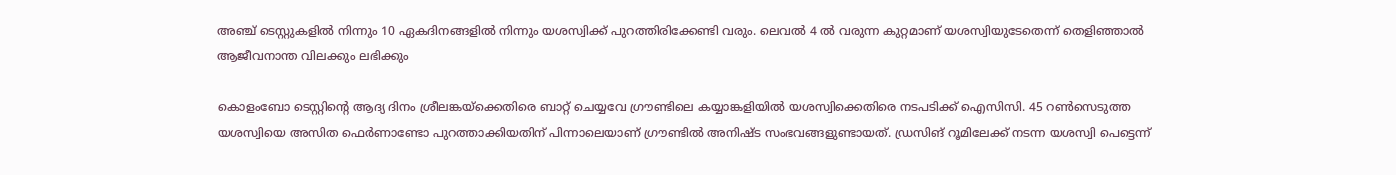അഞ്ച് ടെസ്റ്റുകളില്‍ നിന്നും 10 ഏകദിനങ്ങളില്‍ നിന്നും യശസ്വിക്ക് പുറത്തിരിക്കേണ്ടി വരും. ലെവല്‍ 4 ല്‍ വരുന്ന കുറ്റമാണ് യശസ്വിയുടേതെന്ന് തെളിഞ്ഞാല്‍ ആജീവനാന്ത വിലക്കും ലഭിക്കും

കൊളംബോ ടെസ്റ്റിന്‍റെ ആദ്യ ദിനം ശ്രീലങ്കയ്ക്കെതിരെ ബാറ്റ് ചെയ്യവേ ഗ്രൗണ്ടിലെ കയ്യാങ്കളിയില്‍ യശസ്വിക്കെതിരെ നടപടിക്ക് ഐസിസി. 45 റണ്‍സെടുത്ത യശസ്വിയെ അസിത ഫെര്‍ണാണ്ടോ പുറത്താക്കിയതിന് പിന്നാലെയാണ് ഗ്രൗണ്ടില്‍ അനിഷ്ട സംഭവങ്ങളുണ്ടായത്. ഡ്രസിങ് റൂമിലേക്ക് നടന്ന യശസ്വി പെട്ടെന്ന്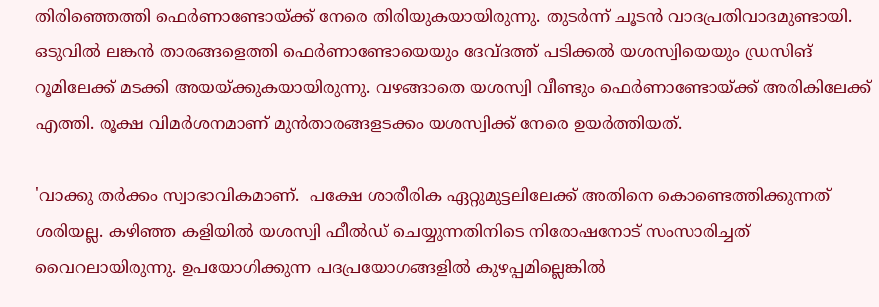തിരിഞ്ഞെത്തി ഫെര്‍ണാണ്ടോയ്ക്ക് നേരെ തിരിയുകയായിരുന്നു. തുടര്‍ന്ന് ചൂടന്‍ വാദപ്രതിവാദമുണ്ടായി. ഒടുവില്‍ ലങ്കന്‍ താരങ്ങളെത്തി ഫെര്‍ണാണ്ടോയെയും ദേവ്ദത്ത് പടിക്കല്‍ യശസ്വിയെയും ഡ്രസിങ് റൂമിലേക്ക് മടക്കി അയയ്ക്കുകയായിരുന്നു. വഴങ്ങാതെ യശസ്വി വീണ്ടും ഫെര്‍ണാണ്ടോയ്ക്ക് അരികിലേക്ക് എത്തി. രൂക്ഷ വിമര്‍ശനമാണ് മുന്‍താരങ്ങളടക്കം യശസ്വിക്ക് നേരെ ഉയര്‍ത്തിയത്.

'വാക്കു തര്‍ക്കം സ്വാഭാവികമാണ്.  പക്ഷേ ശാരീരിക ഏറ്റുമുട്ടലിലേക്ക് അതിനെ കൊണ്ടെത്തിക്കുന്നത് ശരിയല്ല. കഴിഞ്ഞ കളിയില്‍ യശസ്വി ഫീല്‍ഡ് ചെയ്യുന്നതിനിടെ നിരോഷനോട് സംസാരിച്ചത് വൈറലായിരുന്നു. ഉപയോഗിക്കുന്ന പദപ്രയോഗങ്ങളില്‍ കുഴപ്പമില്ലെങ്കില്‍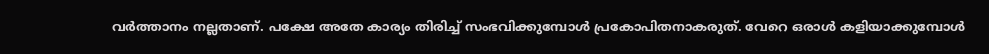വര്‍ത്താനം നല്ലതാണ്. പക്ഷേ അതേ കാര്യം തിരിച്ച് സംഭവിക്കുമ്പോള്‍ പ്രകോപിതനാകരുത്. വേറെ ഒരാള്‍ കളിയാക്കുമ്പോള്‍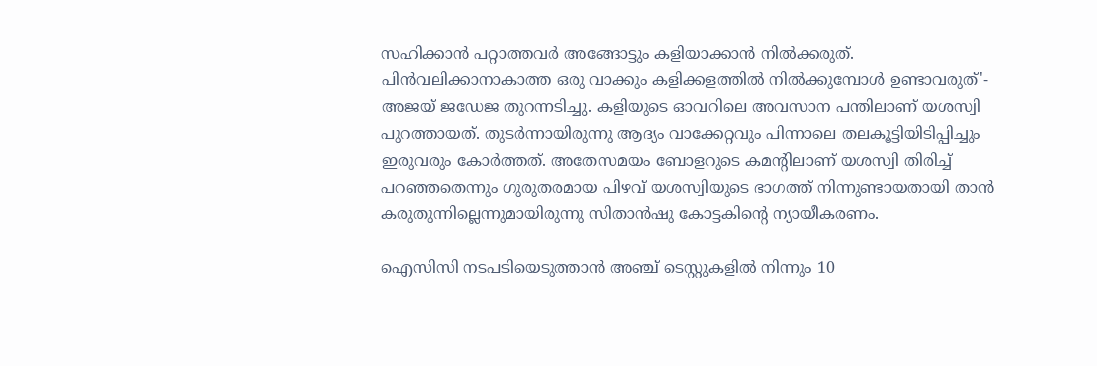സഹിക്കാന്‍ പറ്റാത്തവര്‍ അങ്ങോട്ടും കളിയാക്കാന്‍ നില്‍ക്കരുത്. പിന്‍വലിക്കാനാകാത്ത ഒരു വാക്കും കളിക്കളത്തില്‍ നില്‍ക്കുമ്പോള്‍ ഉണ്ടാവരുത്'- അജയ് ജഡേജ തുറന്നടിച്ചു. കളിയുടെ ഓവറിലെ അവസാന പന്തിലാണ് യശസ്വി പുറത്തായത്. തുടര്‍ന്നായിരുന്നു ആദ്യം വാക്കേറ്റവും പിന്നാലെ തലകൂട്ടിയിടിപ്പിച്ചും ഇരുവരും കോര്‍ത്തത്. അതേസമയം ബോളറുടെ കമന്‍റിലാണ് യശസ്വി തിരിച്ച് പറഞ്ഞതെന്നും ഗുരുതരമായ പിഴവ് യശസ്വിയുടെ ഭാഗത്ത് നിന്നുണ്ടായതായി താന്‍ കരുതുന്നില്ലെന്നുമായിരുന്നു സിതാന്‍ഷു കോട്ടകിന്‍റെ ന്യായീകരണം.

ഐസിസി നടപടിയെടുത്താന്‍ അഞ്ച് ടെസ്റ്റുകളില്‍ നിന്നും 10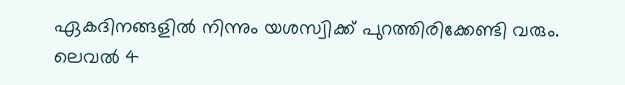ഏകദിനങ്ങളില്‍ നിന്നും യശസ്വിക്ക് പുറത്തിരിക്കേണ്ടി വരും. ലെവല്‍ 4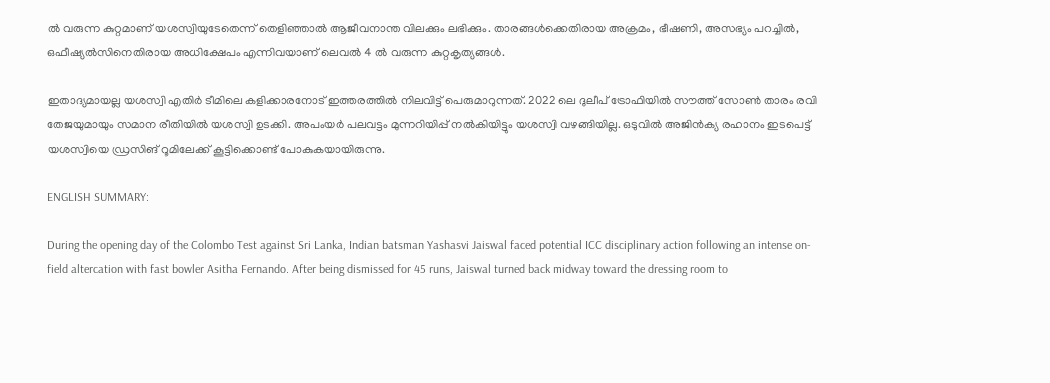ല്‍ വരുന്ന കുറ്റമാണ് യശസ്വിയുടേതെന്ന് തെളിഞ്ഞാല്‍ ആജീവനാന്ത വിലക്കും ലഭിക്കും. താരങ്ങള്‍ക്കെതിരായ അക്രമം, ഭീഷണി, അസഭ്യം പറച്ചില്‍, ഒഫീഷ്യല്‍സിനെതിരായ അധിക്ഷേപം എന്നിവയാണ് ലെവല്‍ 4 ല്‍ വരുന്ന കുറ്റകൃത്യങ്ങള്‍.

ഇതാദ്യമായല്ല യശസ്വി എതിര്‍ ടീമിലെ കളിക്കാരനോട് ഇത്തരത്തില്‍ നിലവിട്ട് പെരുമാറുന്നത്. 2022 ലെ ദുലീപ് ട്രോഫിയില്‍ സൗത്ത് സോണ്‍ താരം രവി തേജയുമായും സമാന രീതിയില്‍ യശസ്വി ഉടക്കി. അപംയര്‍ പലവട്ടം മുന്നറിയിപ്പ് നല്‍കിയിട്ടും യശസ്വി വഴങ്ങിയില്ല. ഒടുവില്‍ അജിന്‍ക്യ രഹാനം ഇടപെട്ട് യശസ്വിയെ ഡ്രസിങ് റൂമിലേക്ക് കൂട്ടിക്കൊണ്ട് പോകുകയായിരുന്നു.

ENGLISH SUMMARY:

During the opening day of the Colombo Test against Sri Lanka, Indian batsman Yashasvi Jaiswal faced potential ICC disciplinary action following an intense on-field altercation with fast bowler Asitha Fernando. After being dismissed for 45 runs, Jaiswal turned back midway toward the dressing room to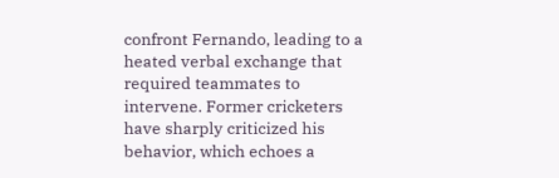confront Fernando, leading to a heated verbal exchange that required teammates to intervene. Former cricketers have sharply criticized his behavior, which echoes a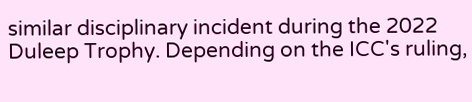similar disciplinary incident during the 2022 Duleep Trophy. Depending on the ICC's ruling,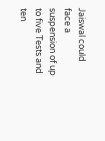Jaiswal could face a suspension of up to five Tests and ten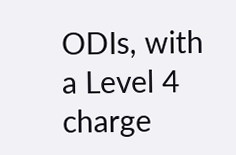ODIs, with a Level 4 charge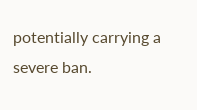potentially carrying a severe ban.